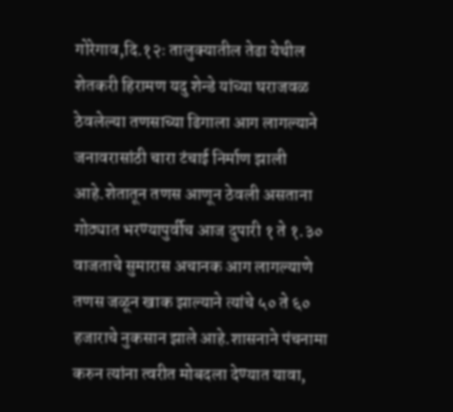गोरेगाव,दि.१२ः तालुक्यातील तेढा येथील शेतकरी हिरामण यदु शेन्डे यांच्या घराजवळ ठेवलेल्या तणसाच्या ढिगाला आग लागल्याने जनावरासांठी चारा टंचाई निर्माण झाली आहे.शेतातून तणस आणून ठेवली असताना गोठ्यात भरण्यापुर्वीच आज दुपारी १ ते १.३० वाजताचे सुमारास अचानक आग लागल्याणे तणस जळून खाक झाल्याने त्यांचे ५० ते ६० हजाराचे नुकसान झाले आहे.शासनाने पंचनामा करुन त्यांना त्वरीत मोबदला देण्यात यावा,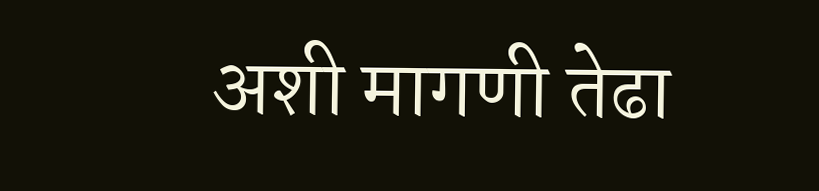अशी मागणी तेढा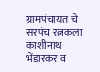ग्रामपंचायत चे सरपंच रत्नकला काशीनाथ भेंडारकर व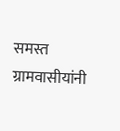समस्त ग्रामवासीयांनी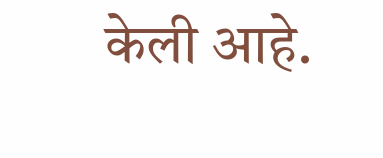केली आहे.